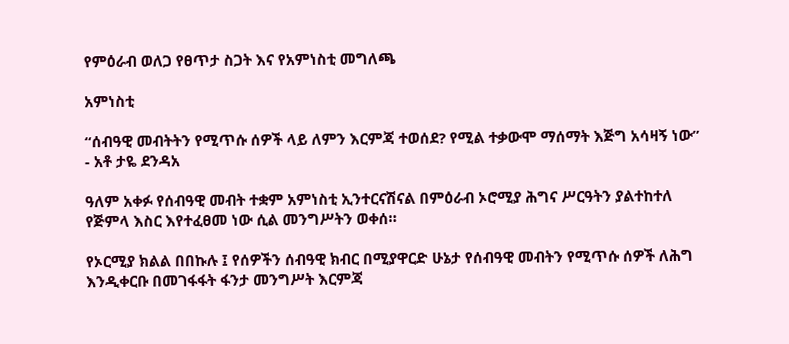የምዕራብ ወለጋ የፀጥታ ስጋት እና የአምነስቲ መግለጫ

አምነስቲ

“ሰብዓዊ መብትትን የሚጥሱ ሰዎች ላይ ለምን እርምጃ ተወሰደ? የሚል ተቃውሞ ማሰማት እጅግ አሳዛኝ ነው” - አቶ ታዬ ደንዳአ

ዓለም አቀፉ የሰብዓዊ መብት ተቋም አምነስቲ ኢንተርናሽናል በምዕራብ ኦሮሚያ ሕግና ሥርዓትን ያልተከተለ የጅምላ እስር እየተፈፀመ ነው ሲል መንግሥትን ወቀሰ።

የኦርሚያ ክልል በበኩሉ ፤ የሰዎችን ሰብዓዊ ክብር በሚያዋርድ ሁኔታ የሰብዓዊ መብትን የሚጥሱ ሰዎች ለሕግ እንዲቀርቡ በመገፋፋት ፋንታ መንግሥት እርምጃ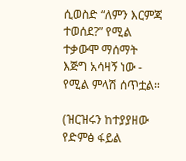ሲወስድ “ለምን እርምጃ ተወሰደ?” የሚል ተቃውሞ ማሰማት እጅግ አሳዛኝ ነው - የሚል ምላሽ ሰጥቷል።

(ዝርዝሩን ከተያያዘው የድምፅ ፋይል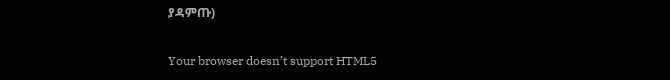ያዳምጡ)

Your browser doesn’t support HTML5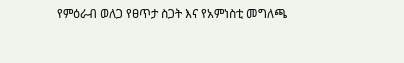የምዕራብ ወለጋ የፀጥታ ስጋት እና የአምነስቲ መግለጫ